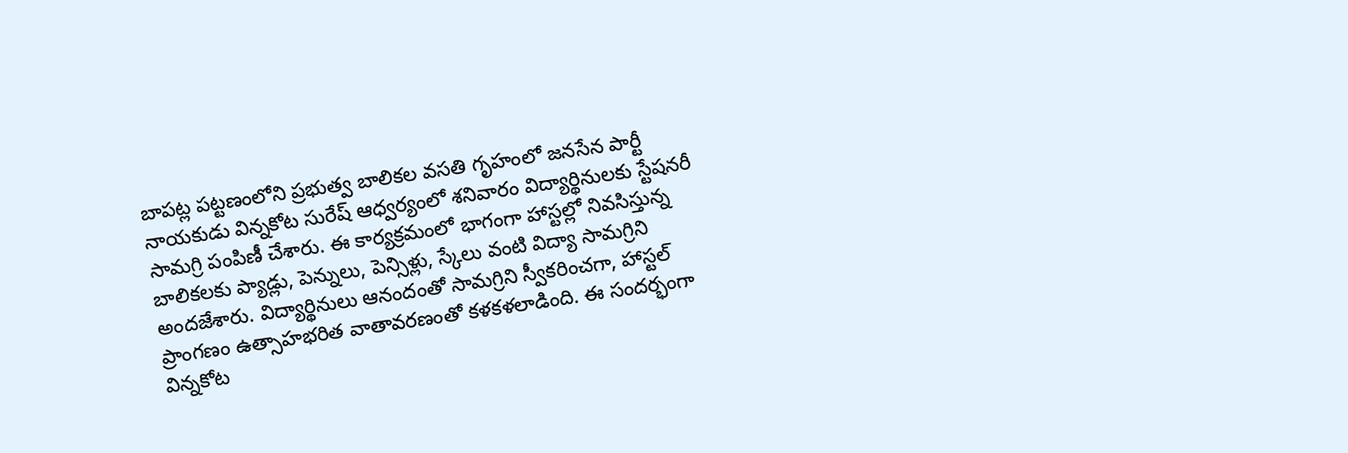బాపట్ల పట్టణంలోని ప్రభుత్వ బాలికల వసతి గృహంలో జనసేన పార్టీ నాయకుడు విన్నకోట సురేష్ ఆధ్వర్యంలో శనివారం విద్యార్థినులకు స్టేషనరీ సామగ్రి పంపిణీ చేశారు. ఈ కార్యక్రమంలో భాగంగా హాస్టల్లో నివసిస్తున్న బాలికలకు ప్యాడ్లు, పెన్నులు, పెన్సిళ్లు, స్కేలు వంటి విద్యా సామగ్రిని అందజేశారు. విద్యార్థినులు ఆనందంతో సామగ్రిని స్వీకరించగా, హాస్టల్ ప్రాంగణం ఉత్సాహభరిత వాతావరణంతో కళకళలాడింది. ఈ సందర్భంగా విన్నకోట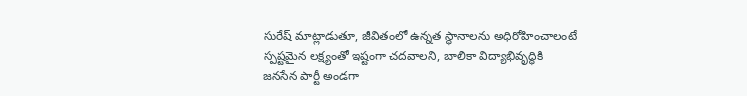సురేష్ మాట్లాడుతూ, జీవితంలో ఉన్నత స్థానాలను అధిరోహించాలంటే స్పష్టమైన లక్ష్యంతో ఇష్టంగా చదవాలని, బాలికా విద్యాభివృద్ధికి జనసేన పార్టీ అండగా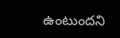ఉంటుందని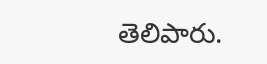తెలిపారు.